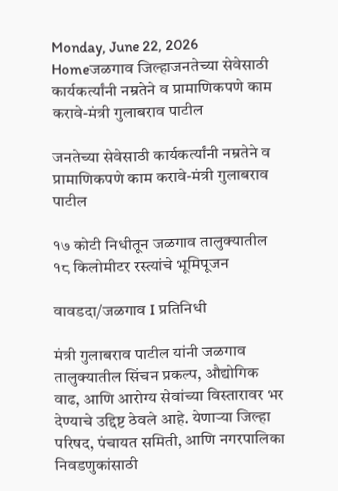Monday, June 22, 2026
Homeजळगाव जिल्हाजनतेच्या सेवेसाठी कार्यकर्त्यांनी नम्रतेने व प्रामाणिकपणे काम करावे-मंत्री गुलाबराव पाटील

जनतेच्या सेवेसाठी कार्यकर्त्यांनी नम्रतेने व प्रामाणिकपणे काम करावे-मंत्री गुलाबराव पाटील

१७ कोटी निधीतून जळगाव तालुक्यातील १८ किलोमीटर रस्त्यांचे भूमिपूजन

वावडदा/जळगाव I प्रतिनिधी

मंत्री गुलाबराव पाटील यांनी जळगाव तालुक्यातील सिंचन प्रकल्प, औद्योगिक वाढ, आणि आरोग्य सेवांच्या विस्तारावर भर देण्याचे उद्दिष्ट ठेवले आहे. येणाऱ्या जिल्हा परिषद, पंचायत समिती, आणि नगरपालिका निवडणुकांसाठी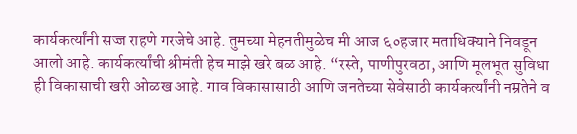कार्यकर्त्यांनी सज्ज राहणे गरजेचे आहे. तुमच्या मेहनतीमुळेच मी आज ६०हजार मताधिक्याने निवडून आलो आहे. कार्यकर्त्यांची श्रीमंती हेच माझे खरे बळ आहे. “रस्ते, पाणीपुरवठा, आणि मूलभूत सुविधा ही विकासाची खरी ओळख आहे. गाव विकासासाठी आणि जनतेच्या सेवेसाठी कार्यकर्त्यांनी नम्रतेने व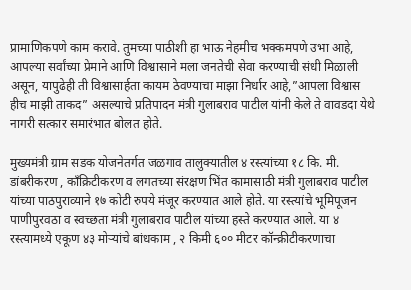प्रामाणिकपणे काम करावे. तुमच्या पाठीशी हा भाऊ नेहमीच भक्कमपणे उभा आहे, आपल्या सर्वांच्या प्रेमाने आणि विश्वासाने मला जनतेची सेवा करण्याची संधी मिळाली असून, यापुढेही ती विश्वासार्हता कायम ठेवण्याचा माझा निर्धार आहे,”आपला विश्वास हीच माझी ताकद” असल्याचे प्रतिपादन मंत्री गुलाबराव पाटील यांनी केले ते वावडदा येथे नागरी सत्कार समारंभात बोलत होते.

मुख्यमंत्री ग्राम सडक योजनेतर्गत जळगाव तालुक्यातील ४ रस्त्यांच्या १८ कि. मी. डांबरीकरण , काँक्रिटीकरण व लगतच्या संरक्षण भिंत कामासाठी मंत्री गुलाबराव पाटील यांच्या पाठपुराव्याने १७ कोटी रुपये मंजूर करण्यात आले होते. या रस्त्यांचे भूमिपूजन पाणीपुरवठा व स्वच्छता मंत्री गुलाबराव पाटील यांच्या हस्ते करण्यात आले. या ४ रस्त्यामध्ये एकूण ४३ मोऱ्यांचे बांधकाम , २ किमी ६०० मीटर कॉन्क्रीटीकरणाचा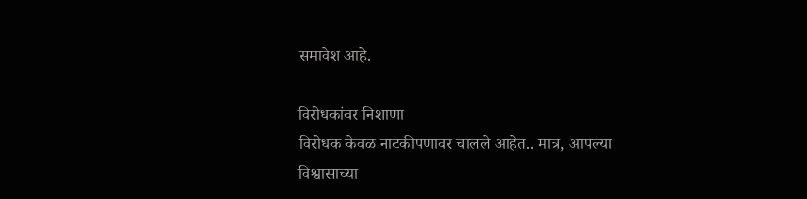समावेश आहे.

विरोधकांवर निशाणा
विरोधक केवळ नाटकीपणावर चालले आहेत.. मात्र, आपल्या विश्वासाच्या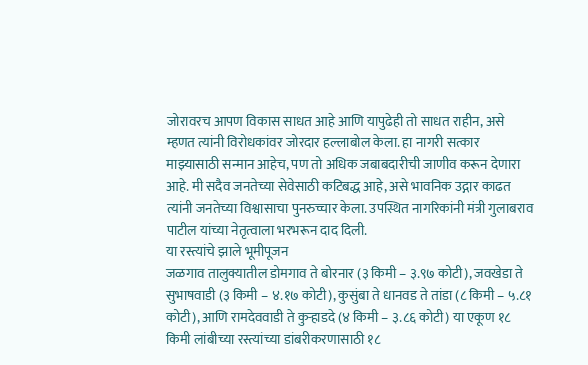जोरावरच आपण विकास साधत आहे आणि यापुढेही तो साधत राहीन, असे म्हणत त्यांनी विरोधकांवर जोरदार हल्लाबोल केला. हा नागरी सत्कार माझ्यासाठी सन्मान आहेच, पण तो अधिक जबाबदारीची जाणीव करून देणारा आहे. मी सदैव जनतेच्या सेवेसाठी कटिबद्ध आहे, असे भावनिक उद्गार काढत त्यांनी जनतेच्या विश्वासाचा पुनरुच्चार केला. उपस्थित नागरिकांनी मंत्री गुलाबराव पाटील यांच्या नेतृत्वाला भरभरून दाद दिली.
या रस्त्यांचे झाले भूमीपूजन
जळगाव तालुक्यातील डोमगाव ते बोरनार (३ किमी – ३.९७ कोटी), जवखेडा ते सुभाषवाडी (३ किमी – ४.१७ कोटी), कुसुंबा ते धानवड ते तांडा (८ किमी – ५.८१ कोटी), आणि रामदेववाडी ते कुऱ्हाडदे (४ किमी – ३.८६ कोटी) या एकूण १८ किमी लांबीच्या रस्त्यांच्या डांबरीकरणासाठी १८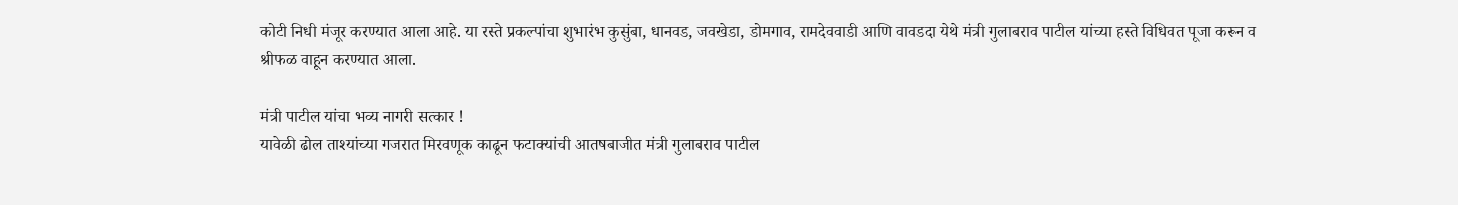कोटी निधी मंजूर करण्यात आला आहे. या रस्ते प्रकल्पांचा शुभारंभ कुसुंबा, धानवड, जवखेडा, डोमगाव, रामदेववाडी आणि वावडदा येथे मंत्री गुलाबराव पाटील यांच्या हस्ते विधिवत पूजा करून व श्रीफळ वाहून करण्यात आला.

मंत्री पाटील यांचा भव्य नागरी सत्कार !
यावेळी ढोल ताश्यांच्या गजरात मिरवणूक काढून फटाक्यांची आतषबाजीत मंत्री गुलाबराव पाटील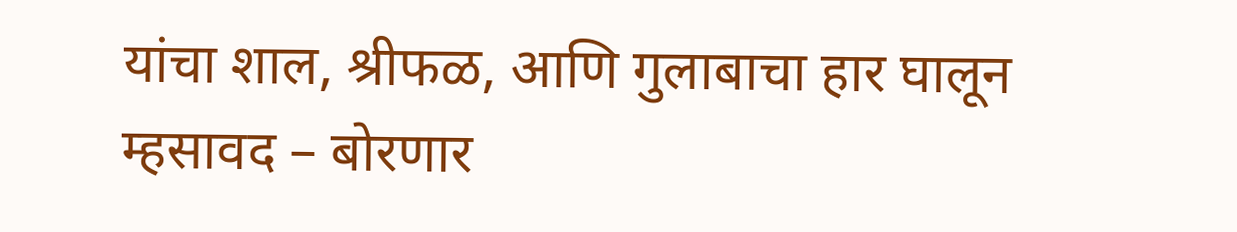यांचा शाल, श्रीफळ, आणि गुलाबाचा हार घालून म्हसावद – बोरणार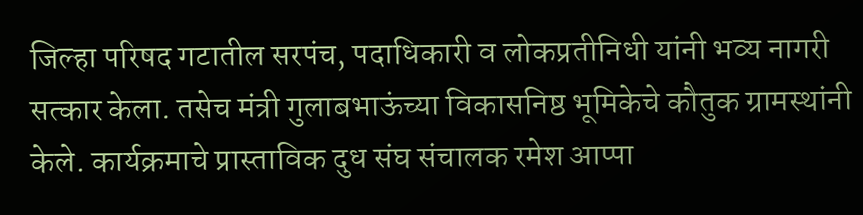जिल्हा परिषद गटातील सरपंच, पदाधिकारी व लोकप्रतीनिधी यांनी भव्य नागरी सत्कार केला. तसेच मंत्री गुलाबभाऊंच्या विकासनिष्ठ भूमिकेचे कौतुक ग्रामस्थांनी केले. कार्यक्रमाचे प्रास्ताविक दुध संघ संचालक रमेश आप्पा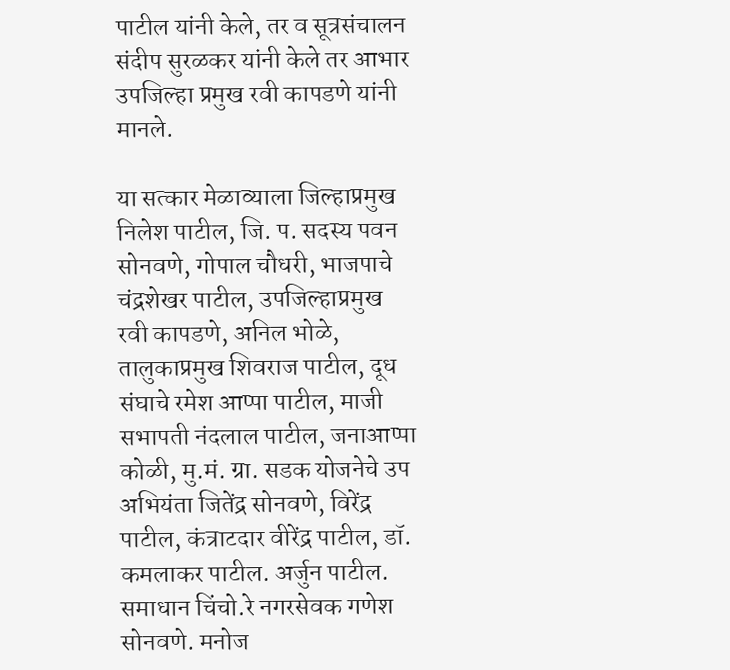पाटील यांनी केले, तर व सूत्रसंचालन संदीप सुरळकर यांनी केले तर आभार उपजिल्हा प्रमुख रवी कापडणे यांनी मानले.

या सत्कार मेळाव्याला जिल्हाप्रमुख निलेश पाटील, जि. प. सदस्य पवन सोनवणे, गोपाल चौधरी, भाजपाचे चंद्रशेखर पाटील, उपजिल्हाप्रमुख रवी कापडणे, अनिल भोळे, तालुकाप्रमुख शिवराज पाटील, दूध संघाचे रमेश आप्पा पाटील, माजी सभापती नंदलाल पाटील, जनाआप्पा कोळी, मु.मं. ग्रा. सडक योजनेचे उप अभियंता जितेंद्र सोनवणे, विरेंद्र पाटील, कंत्राटदार वीरेंद्र पाटील, डॉ. कमलाकर पाटील. अर्जुन पाटील. समाधान चिंचो.रे नगरसेवक गणेश सोनवणे. मनोज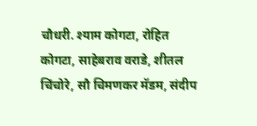चौधरी. श्याम कोगटा, रोहित कोगटा, साहेबराव वराडे, शीतल चिंचोरे, सौ चिमणकर मॅडम, संदीप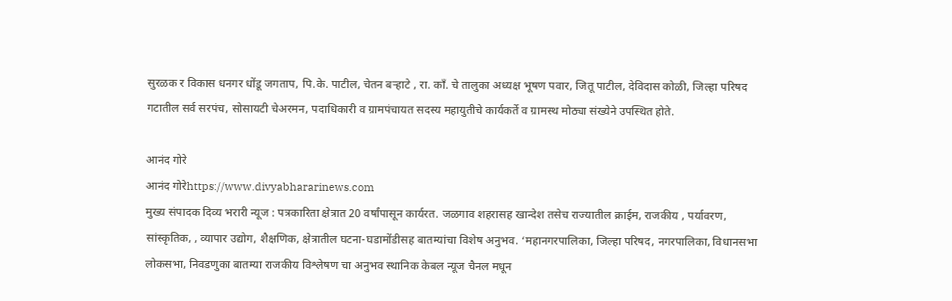सुरळक र विकास धनगर धोंडू जगताप, पि.के. पाटील, चेतन बऱ्हाटे , रा. काँ. चे तालुका अध्यक्ष भूषण पवार, जितू पाटील, देविदास कोळी, जिल्हा परिषद गटातील सर्व सरपंच, सोसायटी चेअरमन, पदाधिकारी व ग्रामपंचायत सदस्य महायुतीचे कार्यकर्ते व ग्रामस्थ मोठ्या संख्येने उपस्थित होते.

आनंद गोरे
आनंद गोरेhttps://www.divyabhararinews.com
मुख्य संपादक दिव्य भरारी न्यूज : पत्रकारिता क्षेत्रात 20 वर्षांपासून कार्यरत. जळगाव शहरासह खान्देश तसेच राज्यातील क्राईम, राजकीय , पर्यावरण, सांस्कृतिक, , व्यापार उद्योग, शैक्षणिक, क्षेत्रातील घटना-घडामोंडीसह बातम्यांचा विशेष अनुभव. ‘महानगरपालिका, जिल्हा परिषद, नगरपालिका, विधानसभा लोकसभा, निवडणुका बातम्या राजकीय विश्लेषण चा अनुभव स्थानिक केबल न्यूज चैनल मधून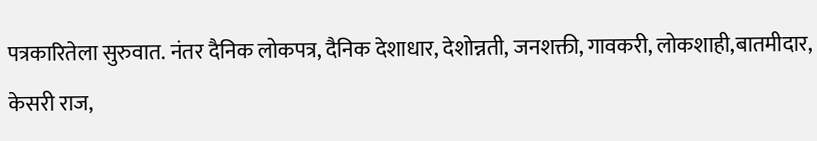पत्रकारितेला सुरुवात. नंतर दैनिक लोकपत्र, दैनिक देशाधार, देशोन्नती, जनशक्ती, गावकरी, लोकशाही,बातमीदार, केसरी राज,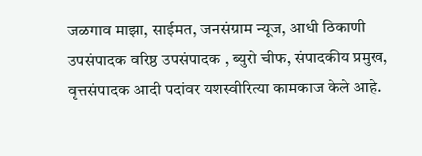जळगाव माझा, साईमत, जनसंग्राम न्यूज, आधी ठिकाणी उपसंपादक वरिष्ठ उपसंपादक , ब्युरो चीफ, संपादकीय प्रमुख, वृत्तसंपादक आदी पदांवर यशस्वीरित्या कामकाज केले आहे.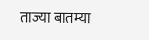ताज्या बातम्या